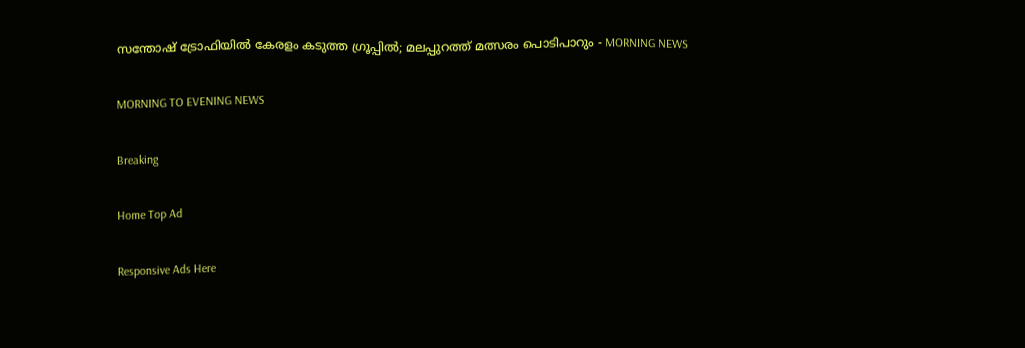സന്തോഷ് ട്രോഫിയില്‍ കേരളം കടുത്ത ഗ്രൂപ്പില്‍; മലപ്പുറത്ത് മത്സരം പൊടിപാറും - MORNING NEWS

MORNING TO EVENING NEWS

Breaking

Home Top Ad

Responsive Ads Here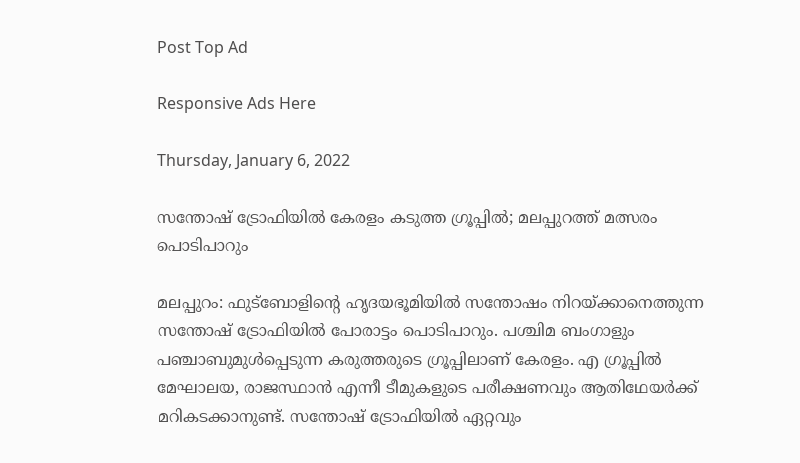Post Top Ad

Responsive Ads Here

Thursday, January 6, 2022

സന്തോഷ് ട്രോഫിയില്‍ കേരളം കടുത്ത ഗ്രൂപ്പില്‍; മലപ്പുറത്ത് മത്സരം പൊടിപാറും

മലപ്പുറം: ഫുട്ബോളിന്റെ ഹൃദയഭൂമിയിൽ സന്തോഷം നിറയ്ക്കാനെത്തുന്ന സന്തോഷ് ട്രോഫിയിൽ പോരാട്ടം പൊടിപാറും. പശ്ചിമ ബംഗാളും പഞ്ചാബുമുൾപ്പെടുന്ന കരുത്തരുടെ ഗ്രൂപ്പിലാണ് കേരളം. എ ഗ്രൂപ്പിൽ മേഘാലയ, രാജസ്ഥാൻ എന്നീ ടീമുകളുടെ പരീക്ഷണവും ആതിഥേയർക്ക് മറികടക്കാനുണ്ട്. സന്തോഷ് ട്രോഫിയിൽ ഏറ്റവും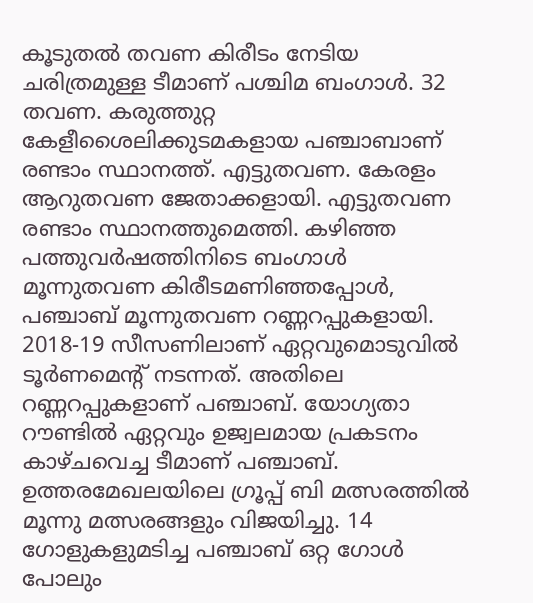കൂടുതൽ തവണ കിരീടം നേടിയ ചരിത്രമുള്ള ടീമാണ് പശ്ചിമ ബംഗാൾ. 32 തവണ. കരുത്തുറ്റ കേളീശൈലിക്കുടമകളായ പഞ്ചാബാണ് രണ്ടാം സ്ഥാനത്ത്. എട്ടുതവണ. കേരളം ആറുതവണ ജേതാക്കളായി. എട്ടുതവണ രണ്ടാം സ്ഥാനത്തുമെത്തി. കഴിഞ്ഞ പത്തുവർഷത്തിനിടെ ബംഗാൾ മൂന്നുതവണ കിരീടമണിഞ്ഞപ്പോൾ, പഞ്ചാബ് മൂന്നുതവണ റണ്ണറപ്പുകളായി. 2018-19 സീസണിലാണ് ഏറ്റവുമൊടുവിൽ ടൂർണമെന്റ് നടന്നത്. അതിലെ റണ്ണറപ്പുകളാണ് പഞ്ചാബ്. യോഗ്യതാ റൗണ്ടിൽ ഏറ്റവും ഉജ്വലമായ പ്രകടനം കാഴ്ചവെച്ച ടീമാണ് പഞ്ചാബ്. ഉത്തരമേഖലയിലെ ഗ്രൂപ്പ് ബി മത്സരത്തിൽ മൂന്നു മത്സരങ്ങളും വിജയിച്ചു. 14 ഗോളുകളുമടിച്ച പഞ്ചാബ് ഒറ്റ ഗോൾ പോലും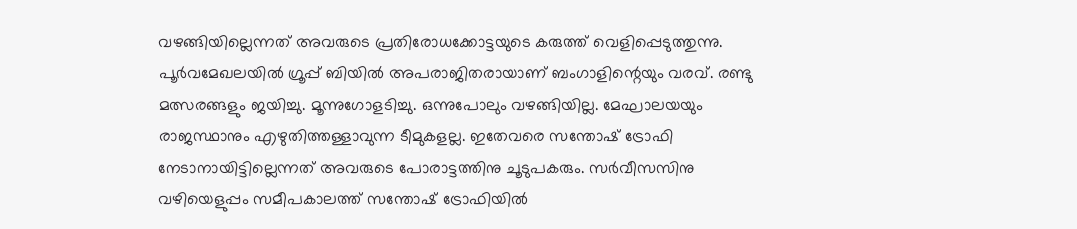വഴങ്ങിയില്ലെന്നത് അവരുടെ പ്രതിരോധക്കോട്ടയുടെ കരുത്ത് വെളിപ്പെടുത്തുന്നു. പൂർവമേഖലയിൽ ഗ്രൂപ്പ് ബിയിൽ അപരാജിതരായാണ് ബംഗാളിന്റെയും വരവ്. രണ്ടു മത്സരങ്ങളും ജയിച്ചു. മൂന്നുഗോളടിച്ചു. ഒന്നുപോലും വഴങ്ങിയില്ല. മേഘാലയയും രാജസ്ഥാനും എഴുതിത്തള്ളാവുന്ന ടീമുകളല്ല. ഇതേവരെ സന്തോഷ് ട്രോഫി നേടാനായിട്ടില്ലെന്നത് അവരുടെ പോരാട്ടത്തിനു ചൂടുപകരും. സർവീസസിനു വഴിയെളുപ്പം സമീപകാലത്ത് സന്തോഷ് ട്രോഫിയിൽ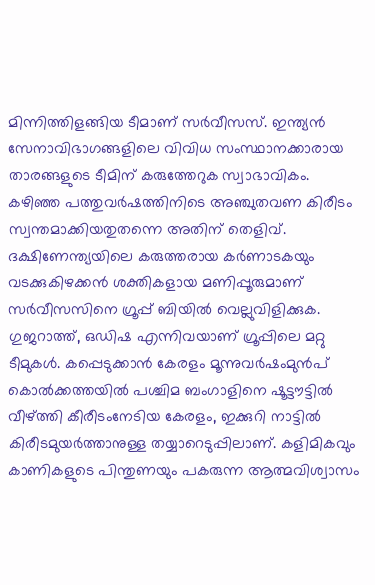മിന്നിത്തിളങ്ങിയ ടീമാണ് സർവീസസ്. ഇന്ത്യൻ സേനാവിഭാഗങ്ങളിലെ വിവിധ സംസ്ഥാനക്കാരായ താരങ്ങളുടെ ടീമിന് കരുത്തേറുക സ്വാഭാവികം. കഴിഞ്ഞ പത്തുവർഷത്തിനിടെ അഞ്ചുതവണ കിരീടം സ്വന്തമാക്കിയതുതന്നെ അതിന് തെളിവ്. ദക്ഷിണേന്ത്യയിലെ കരുത്തരായ കർണാടകയും വടക്കുകിഴക്കൻ ശക്തികളായ മണിപ്പൂരുമാണ് സർവീസസിനെ ഗ്രൂപ്പ് ബിയിൽ വെല്ലുവിളിക്കുക. ഗുജറാത്ത്, ഒഡിഷ എന്നിവയാണ് ഗ്രൂപ്പിലെ മറ്റു ടീമുകൾ. കപ്പെടുക്കാൻ കേരളം മൂന്നുവർഷംമുൻപ് കൊൽക്കത്തയിൽ പശ്ചിമ ബംഗാളിനെ ഷൂട്ടൗട്ടിൽ വീഴ്ത്തി കീരീടംനേടിയ കേരളം, ഇക്കുറി നാട്ടിൽ കിരീടമുയർത്താനുള്ള തയ്യാറെടുപ്പിലാണ്. കളിമികവും കാണികളുടെ പിന്തുണയും പകരുന്ന ആത്മവിശ്വാസം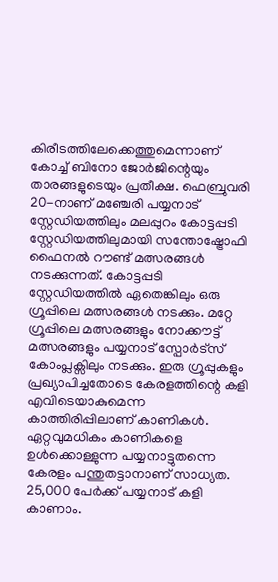കിരീടത്തിലേക്കെത്തുമെന്നാണ് കോച്ച് ബിനോ ജോർജിന്റെയും താരങ്ങളുടെയും പ്രതീക്ഷ. ഫെബ്രുവരി 20-നാണ് മഞ്ചേരി പയ്യനാട് സ്റ്റേഡിയത്തിലും മലപ്പുറം കോട്ടപ്പടി സ്റ്റേഡിയത്തിലുമായി സന്തോഷ്ട്രോഫി ഫൈനൽ റൗണ്ട് മത്സരങ്ങൾ നടക്കുന്നത്. കോട്ടപ്പടി സ്റ്റേഡിയത്തിൽ ഏതെങ്കിലും ഒരു ഗ്രൂപ്പിലെ മത്സരങ്ങൾ നടക്കും. മറ്റേ ഗ്രൂപ്പിലെ മത്സരങ്ങളും നോക്കൗട്ട് മത്സരങ്ങളും പയ്യനാട് സ്പോർട്സ് കോംപ്ലക്സിലും നടക്കും. ഇരു ഗ്രൂപ്പുകളും പ്രഖ്യാപിച്ചതോടെ കേരളത്തിന്റെ കളി എവിടെയാകുമെന്ന കാത്തിരിപ്പിലാണ് കാണികൾ. ഏറ്റവുമധികം കാണികളെ ഉൾക്കൊള്ളുന്ന പയ്യനാട്ടുതന്നെ കേരളം പന്തുതട്ടാനാണ് സാധ്യത. 25,000 പേർക്ക് പയ്യനാട് കളി കാണാം.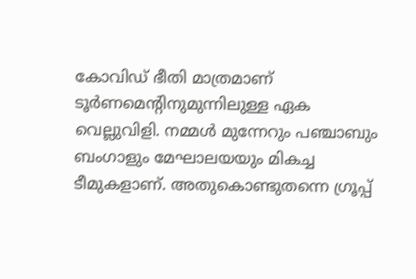കോവിഡ് ഭീതി മാത്രമാണ് ടൂർണമെന്റിനുമുന്നിലുള്ള ഏക വെല്ലുവിളി. നമ്മൾ മുന്നേറും പഞ്ചാബും ബംഗാളും മേഘാലയയും മികച്ച ടീമുകളാണ്. അതുകൊണ്ടുതന്നെ ഗ്രൂപ്പ്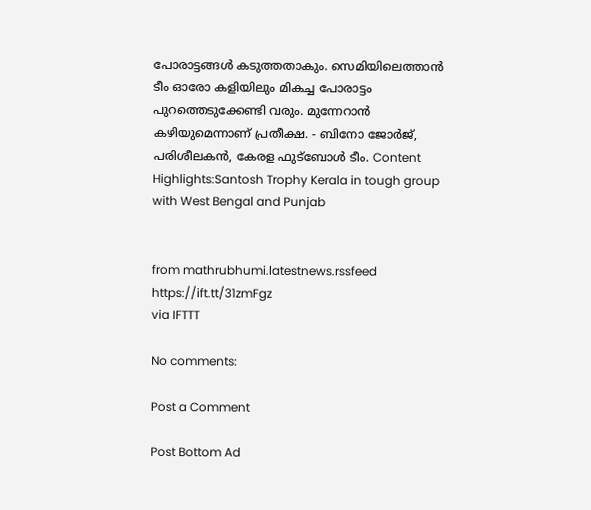പോരാട്ടങ്ങൾ കടുത്തതാകും. സെമിയിലെത്താൻ ടീം ഓരോ കളിയിലും മികച്ച പോരാട്ടം പുറത്തെടുക്കേണ്ടി വരും. മുന്നേറാൻ കഴിയുമെന്നാണ് പ്രതീക്ഷ. - ബിനോ ജോർജ്, പരിശീലകൻ, കേരള ഫുട്ബോൾ ടീം. Content Highlights:Santosh Trophy Kerala in tough group with West Bengal and Punjab


from mathrubhumi.latestnews.rssfeed https://ift.tt/31zmFgz
via IFTTT

No comments:

Post a Comment

Post Bottom Ad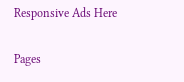Responsive Ads Here

Pages